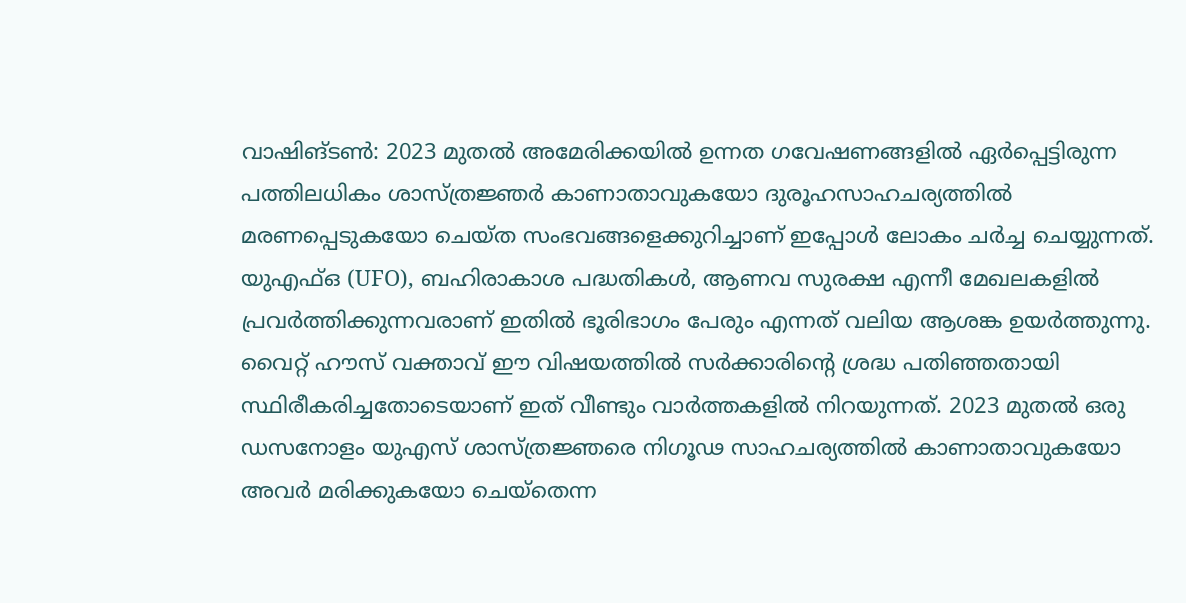വാഷിങ്ടൺ: 2023 മുതൽ അമേരിക്കയിൽ ഉന്നത ഗവേഷണങ്ങളിൽ ഏർപ്പെട്ടിരുന്ന പത്തിലധികം ശാസ്ത്രജ്ഞർ കാണാതാവുകയോ ദുരൂഹസാഹചര്യത്തിൽ മരണപ്പെടുകയോ ചെയ്ത സംഭവങ്ങളെക്കുറിച്ചാണ് ഇപ്പോൾ ലോകം ചർച്ച ചെയ്യുന്നത്. യുഎഫ്ഒ (UFO), ബഹിരാകാശ പദ്ധതികൾ, ആണവ സുരക്ഷ എന്നീ മേഖലകളിൽ പ്രവർത്തിക്കുന്നവരാണ് ഇതിൽ ഭൂരിഭാഗം പേരും എന്നത് വലിയ ആശങ്ക ഉയർത്തുന്നു. വൈറ്റ് ഹൗസ് വക്താവ് ഈ വിഷയത്തിൽ സർക്കാരിന്റെ ശ്രദ്ധ പതിഞ്ഞതായി സ്ഥിരീകരിച്ചതോടെയാണ് ഇത് വീണ്ടും വാർത്തകളിൽ നിറയുന്നത്. 2023 മുതൽ ഒരു ഡസനോളം യുഎസ് ശാസ്ത്രജ്ഞരെ നിഗൂഢ സാഹചര്യത്തിൽ കാണാതാവുകയോ അവർ മരിക്കുകയോ ചെയ്‌തെന്ന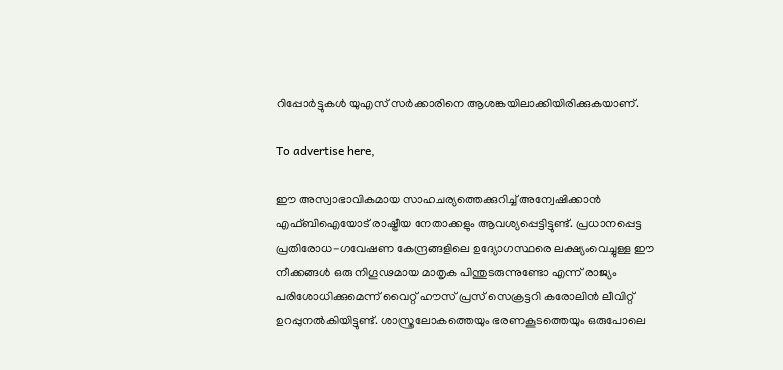റിപ്പോർട്ടുകൾ യുഎസ് സർക്കാരിനെ ആശങ്കയിലാക്കിയിരിക്കുകയാണ്.

To advertise here,

ഈ അസ്വാഭാവികമായ സാഹചര്യത്തെക്കുറിച്ച് അന്വേഷിക്കാൻ എഫ്ബിഐയോട് രാഷ്ട്രീയ നേതാക്കളും ആവശ്യപ്പെട്ടിട്ടുണ്ട്. പ്രധാനപ്പെട്ട പ്രതിരോധ-ഗവേഷണ കേന്ദ്രങ്ങളിലെ ഉദ്യോഗസ്ഥരെ ലക്ഷ്യംവെച്ചുള്ള ഈ നീക്കങ്ങൾ ഒരു നിഗൂഢമായ മാതൃക പിന്തുടരുന്നുണ്ടോ എന്ന് രാജ്യം പരിശോധിക്കുമെന്ന് വൈറ്റ് ഹൗസ് പ്രസ് സെക്രട്ടറി കരോലിൻ ലീവിറ്റ് ഉറപ്പുനൽകിയിട്ടുണ്ട്. ശാസ്ത്രലോകത്തെയും ഭരണകൂടത്തെയും ഒരുപോലെ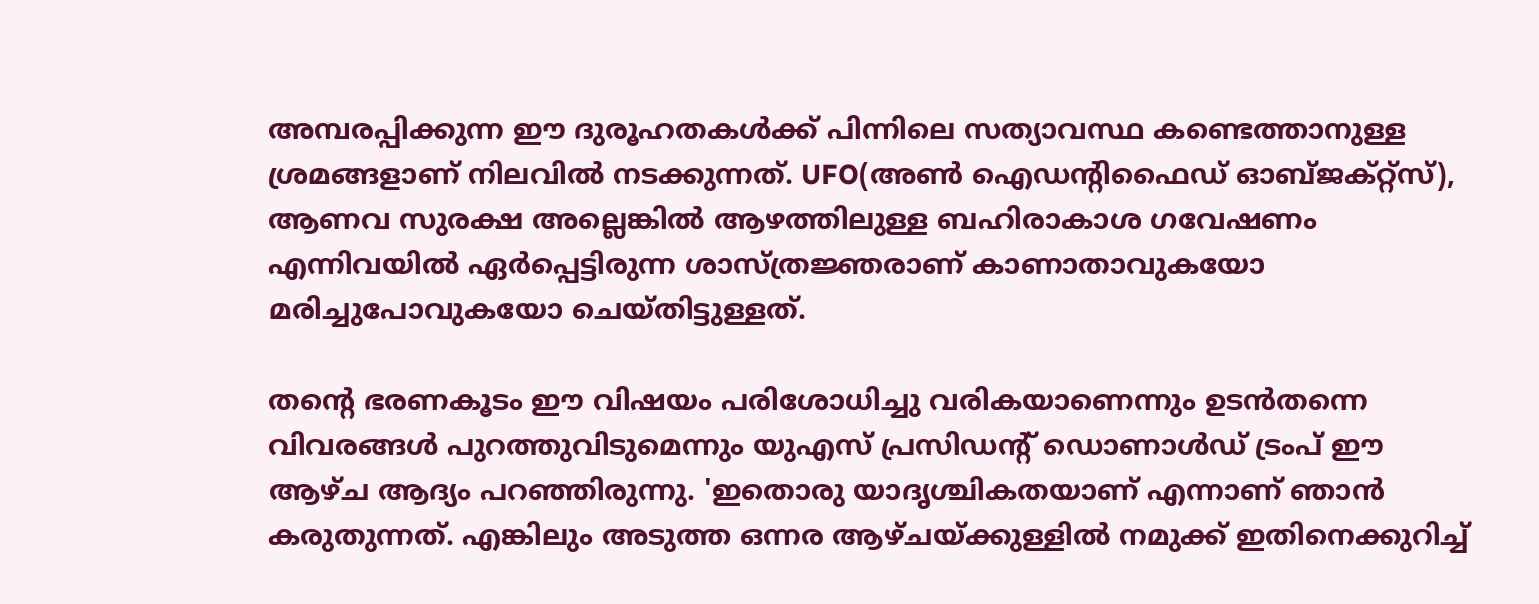അമ്പരപ്പിക്കുന്ന ഈ ദുരൂഹതകൾക്ക് പിന്നിലെ സത്യാവസ്ഥ കണ്ടെത്താനുള്ള ശ്രമങ്ങളാണ് നിലവിൽ നടക്കുന്നത്. UFO(അൺ ഐഡന്റിഫൈഡ് ഓബ്ജക്റ്റ്‌സ്‌), ആണവ സുരക്ഷ അല്ലെങ്കിൽ ആഴത്തിലുള്ള ബഹിരാകാശ ഗവേഷണം എന്നിവയിൽ ഏർപ്പെട്ടിരുന്ന ശാസ്ത്രജ്ഞരാണ് കാണാതാവുകയോ മരിച്ചുപോവുകയോ ചെയ്തിട്ടുള്ളത്.

തന്റെ ഭരണകൂടം ഈ വിഷയം പരിശോധിച്ചു വരികയാണെന്നും ഉടൻതന്നെ വിവരങ്ങൾ പുറത്തുവിടുമെന്നും യുഎസ് പ്രസിഡന്റ് ഡൊണാൾഡ് ട്രംപ് ഈ ആഴ്ച ആദ്യം പറഞ്ഞിരുന്നു. 'ഇതൊരു യാദൃശ്ചികതയാണ് എന്നാണ് ഞാൻ കരുതുന്നത്. എങ്കിലും അടുത്ത ഒന്നര ആഴ്ചയ്ക്കുള്ളിൽ നമുക്ക് ഇതിനെക്കുറിച്ച്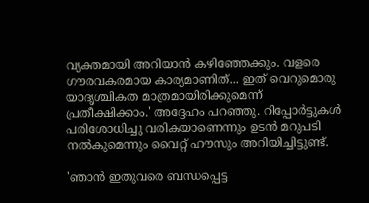വ്യക്തമായി അറിയാൻ കഴിഞ്ഞേക്കും. വളരെ ഗൗരവകരമായ കാര്യമാണിത്... ഇത് വെറുമൊരു യാദൃശ്ചികത മാത്രമായിരിക്കുമെന്ന് പ്രതീക്ഷിക്കാം.' അദ്ദേഹം പറഞ്ഞു. റിപ്പോർട്ടുകൾ പരിശോധിച്ചു വരികയാണെന്നും ഉടൻ മറുപടി നൽകുമെന്നും വൈറ്റ് ഹൗസും അറിയിച്ചിട്ടുണ്ട്.

'ഞാൻ ഇതുവരെ ബന്ധപ്പെട്ട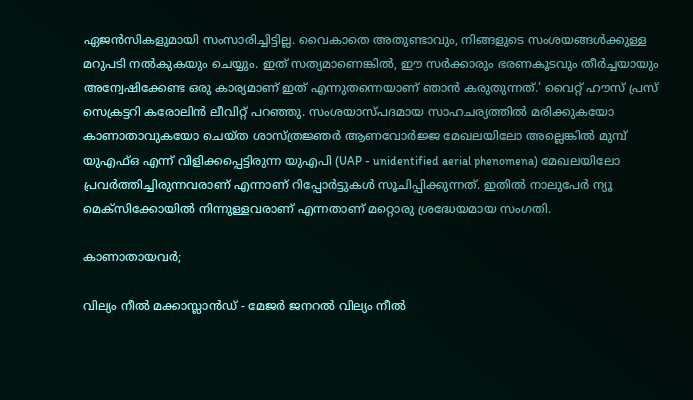ഏജൻസികളുമായി സംസാരിച്ചിട്ടില്ല. വൈകാതെ അതുണ്ടാവും, നിങ്ങളുടെ സംശയങ്ങൾക്കുള്ള മറുപടി നൽകുകയും ചെയ്യും. ഇത് സത്യമാണെങ്കിൽ, ഈ സർക്കാരും ഭരണകൂടവും തീർച്ചയായും അന്വേഷിക്കേണ്ട ഒരു കാര്യമാണ് ഇത് എന്നുതന്നെയാണ് ഞാൻ കരുതുന്നത്.' വൈറ്റ് ഹൗസ് പ്രസ് സെക്രട്ടറി കരോലിൻ ലീവിറ്റ് പറഞ്ഞു. സംശയാസ്പദമായ സാഹചര്യത്തിൽ മരിക്കുകയോ കാണാതാവുകയോ ചെയ്ത ശാസ്ത്രജ്ഞർ ആണവോർജ്ജ മേഖലയിലോ അല്ലെങ്കിൽ മുമ്പ് യുഎഫ്ഒ എന്ന് വിളിക്കപ്പെട്ടിരുന്ന യുഎപി (UAP - unidentified aerial phenomena) മേഖലയിലോ പ്രവർത്തിച്ചിരുന്നവരാണ് എന്നാണ് റിപ്പോർട്ടുകൾ സൂചിപ്പിക്കുന്നത്. ഇതിൽ നാലുപേർ ന്യൂ മെക്‌സിക്കോയിൽ നിന്നുള്ളവരാണ് എന്നതാണ് മറ്റൊരു ശ്രദ്ധേയമായ സംഗതി.

കാണാതായവർ;

വില്യം നീൽ മക്കാസ്ലാൻഡ് - മേജർ ജനറൽ വില്യം നീൽ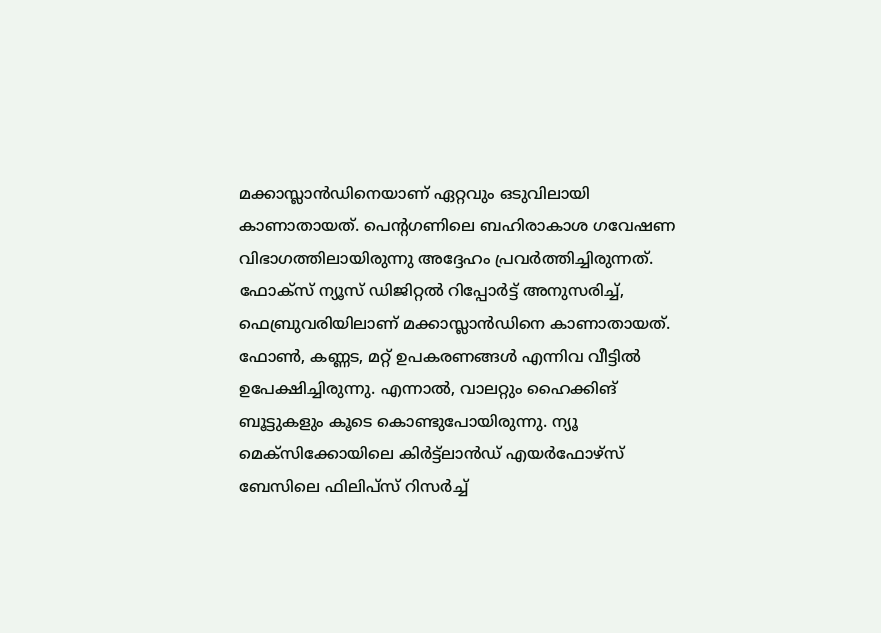മക്കാസ്ലാൻഡിനെയാണ് ഏറ്റവും ഒടുവിലായി കാണാതായത്. പെന്റഗണിലെ ബഹിരാകാശ ഗവേഷണ വിഭാഗത്തിലായിരുന്നു അദ്ദേഹം പ്രവർത്തിച്ചിരുന്നത്. ഫോക്‌സ് ന്യൂസ് ഡിജിറ്റൽ റിപ്പോർട്ട് അനുസരിച്ച്, ഫെബ്രുവരിയിലാണ് മക്കാസ്ലാൻഡിനെ കാണാതായത്. ഫോൺ, കണ്ണട, മറ്റ് ഉപകരണങ്ങൾ എന്നിവ വീട്ടിൽ ഉപേക്ഷിച്ചിരുന്നു. എന്നാൽ, വാലറ്റും ഹൈക്കിങ് ബൂട്ടുകളും കൂടെ കൊണ്ടുപോയിരുന്നു. ന്യൂ മെക്‌സിക്കോയിലെ കിർട്ട്ലാൻഡ് എയർഫോഴ്സ് ബേസിലെ ഫിലിപ്‌സ് റിസർച്ച്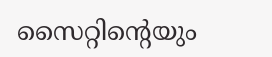സൈറ്റിന്റെയും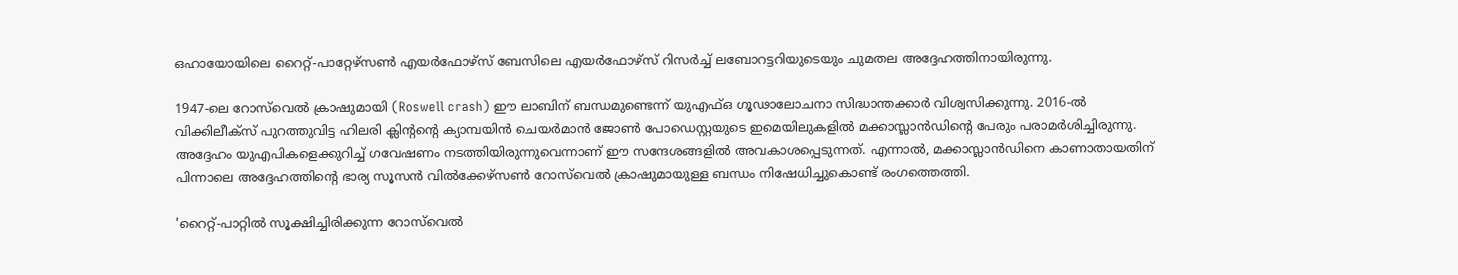ഒഹായോയിലെ റൈറ്റ്-പാറ്റേഴ്സൺ എയർഫോഴ്സ് ബേസിലെ എയർഫോഴ്സ് റിസർച്ച് ലബോറട്ടറിയുടെയും ചുമതല അദ്ദേഹത്തിനായിരുന്നു.

1947-ലെ റോസ്‌വെൽ ക്രാഷുമായി (Roswell crash) ഈ ലാബിന് ബന്ധമുണ്ടെന്ന് യുഎഫ്ഒ ഗൂഢാലോചനാ സിദ്ധാന്തക്കാർ വിശ്വസിക്കുന്നു. 2016-ൽ വിക്കിലീക്‌സ് പുറത്തുവിട്ട ഹിലരി ക്ലിന്റന്റെ ക്യാമ്പയിൻ ചെയർമാൻ ജോൺ പോഡെസ്റ്റയുടെ ഇമെയിലുകളിൽ മക്കാസ്ലാൻഡിന്റെ പേരും പരാമർശിച്ചിരുന്നു. അദ്ദേഹം യുഎപികളെക്കുറിച്ച് ഗവേഷണം നടത്തിയിരുന്നുവെന്നാണ് ഈ സന്ദേശങ്ങളിൽ അവകാശപ്പെടുന്നത്. എന്നാൽ, മക്കാസ്ലാൻഡിനെ കാണാതായതിന് പിന്നാലെ അദ്ദേഹത്തിന്റെ ഭാര്യ സൂസൻ വിൽക്കേഴ്‌സൺ റോസ്‌വെൽ ക്രാഷുമായുള്ള ബന്ധം നിഷേധിച്ചുകൊണ്ട് രംഗത്തെത്തി.

'റൈറ്റ്-പാറ്റിൽ സൂക്ഷിച്ചിരിക്കുന്ന റോസ്‌വെൽ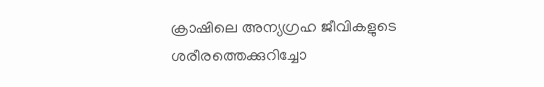ക്രാഷിലെ അന്യഗ്രഹ ജീവികളുടെ ശരീരത്തെക്കുറിച്ചോ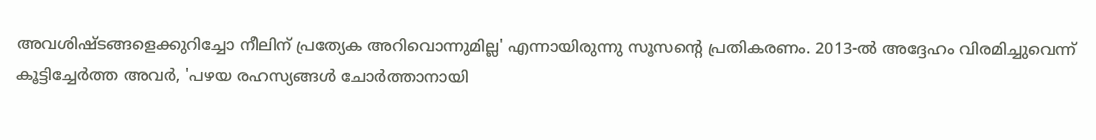അവശിഷ്ടങ്ങളെക്കുറിച്ചോ നീലിന് പ്രത്യേക അറിവൊന്നുമില്ല' എന്നായിരുന്നു സൂസന്റെ പ്രതികരണം. 2013-ൽ അദ്ദേഹം വിരമിച്ചുവെന്ന് കൂട്ടിച്ചേർത്ത അവർ, 'പഴയ രഹസ്യങ്ങൾ ചോർത്താനായി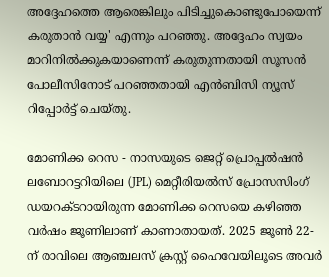അദ്ദേഹത്തെ ആരെങ്കിലും പിടിച്ചുകൊണ്ടുപോയെന്ന് കരുതാൻ വയ്യ' എന്നും പറഞ്ഞു. അദ്ദേഹം സ്വയം മാറിനിൽക്കുകയാണെന്ന് കരുതുന്നതായി സൂസൻ പോലീസിനോട് പറഞ്ഞതായി എൻബിസി ന്യൂസ് റിപ്പോർട്ട് ചെയ്തു.

മോണിക്ക റെസ - നാസയുടെ ജെറ്റ് പ്രൊപ്പൽഷൻ ലബോറട്ടറിയിലെ (JPL) മെറ്റീരിയൽസ് പ്രോസസിംഗ് ഡയറക്ടറായിരുന്ന മോണിക്ക റെസയെ കഴിഞ്ഞ വർഷം ജൂണിലാണ് കാണാതായത്. 2025 ജൂൺ 22-ന് രാവിലെ ആഞ്ചലസ് ക്രസ്റ്റ് ഹൈവേയിലൂടെ അവർ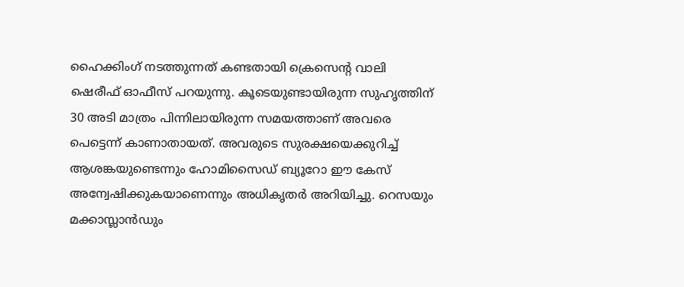ഹൈക്കിംഗ് നടത്തുന്നത് കണ്ടതായി ക്രെസെന്റ വാലി ഷെരീഫ് ഓഫീസ് പറയുന്നു. കൂടെയുണ്ടായിരുന്ന സുഹൃത്തിന് 30 അടി മാത്രം പിന്നിലായിരുന്ന സമയത്താണ് അവരെ പെട്ടെന്ന് കാണാതായത്. അവരുടെ സുരക്ഷയെക്കുറിച്ച് ആശങ്കയുണ്ടെന്നും ഹോമിസൈഡ് ബ്യൂറോ ഈ കേസ് അന്വേഷിക്കുകയാണെന്നും അധികൃതർ അറിയിച്ചു. റെസയും മക്കാസ്ലാൻഡും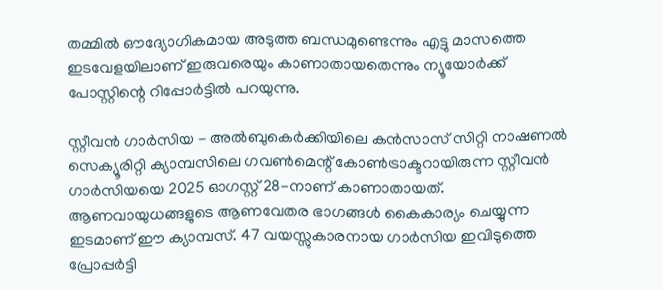തമ്മിൽ ഔദ്യോഗികമായ അടുത്ത ബന്ധമുണ്ടെന്നും എട്ടു മാസത്തെ ഇടവേളയിലാണ് ഇരുവരെയും കാണാതായതെന്നും ന്യൂയോർക്ക് പോസ്റ്റിന്റെ റിപ്പോർട്ടിൽ പറയുന്നു.

സ്റ്റീവൻ ഗാർസിയ - അൽബുകെർക്കിയിലെ കൻസാസ് സിറ്റി നാഷണൽ സെക്യൂരിറ്റി ക്യാമ്പസിലെ ഗവൺമെന്റ് കോൺട്രാക്ടറായിരുന്ന സ്റ്റീവൻ ഗാർസിയയെ 2025 ഓഗസ്റ്റ് 28-നാണ് കാണാതായത്. ആണവായുധങ്ങളുടെ ആണവേതര ഭാഗങ്ങൾ കൈകാര്യം ചെയ്യുന്ന ഇടമാണ് ഈ ക്യാമ്പസ്. 47 വയസ്സുകാരനായ ഗാർസിയ ഇവിടുത്തെ പ്രോപ്പർട്ടി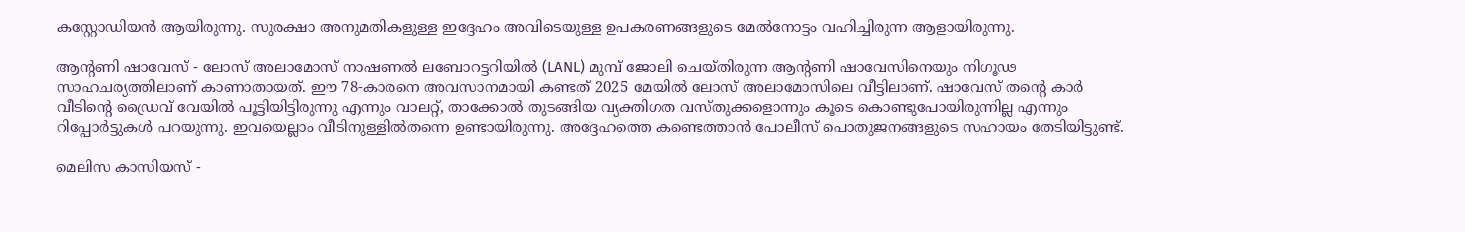കസ്റ്റോഡിയൻ ആയിരുന്നു. സുരക്ഷാ അനുമതികളുള്ള ഇദ്ദേഹം അവിടെയുള്ള ഉപകരണങ്ങളുടെ മേൽനോട്ടം വഹിച്ചിരുന്ന ആളായിരുന്നു.

ആന്റണി ഷാവേസ് - ലോസ് അലാമോസ് നാഷണൽ ലബോറട്ടറിയിൽ (LANL) മുമ്പ് ജോലി ചെയ്തിരുന്ന ആന്റണി ഷാവേസിനെയും നിഗൂഢ സാഹചര്യത്തിലാണ് കാണാതായത്. ഈ 78-കാരനെ അവസാനമായി കണ്ടത് 2025 മേയിൽ ലോസ് അലാമോസിലെ വീട്ടിലാണ്. ഷാവേസ് തന്റെ കാർ വീടിന്റെ ഡ്രൈവ് വേയിൽ പൂട്ടിയിട്ടിരുന്നു എന്നും വാലറ്റ്, താക്കോൽ തുടങ്ങിയ വ്യക്തിഗത വസ്തുക്കളൊന്നും കൂടെ കൊണ്ടുപോയിരുന്നില്ല എന്നും റിപ്പോർട്ടുകൾ പറയുന്നു. ഇവയെല്ലാം വീടിനുള്ളിൽതന്നെ ഉണ്ടായിരുന്നു. അദ്ദേഹത്തെ കണ്ടെത്താൻ പോലീസ് പൊതുജനങ്ങളുടെ സഹായം തേടിയിട്ടുണ്ട്.

മെലിസ കാസിയസ് -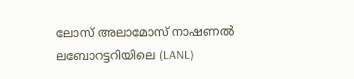ലോസ് അലാമോസ് നാഷണൽ ലബോറട്ടറിയിലെ (LANL)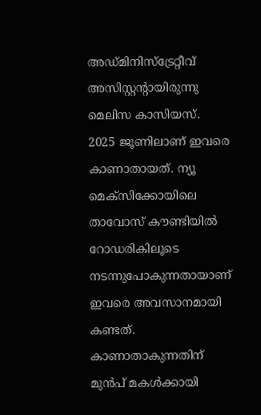അഡ്മിനിസ്‌ട്രേറ്റീവ് അസിസ്റ്റന്റായിരുന്നു മെലിസ കാസിയസ്. 2025 ജൂണിലാണ് ഇവരെ കാണാതായത്. ന്യൂ മെക്‌സിക്കോയിലെ താവോസ് കൗണ്ടിയിൽ റോഡരികിലൂടെ നടന്നുപോകുന്നതായാണ്‌ ഇവരെ അവസാനമായി കണ്ടത്. കാണാതാകുന്നതിന് മുൻപ് മകൾക്കായി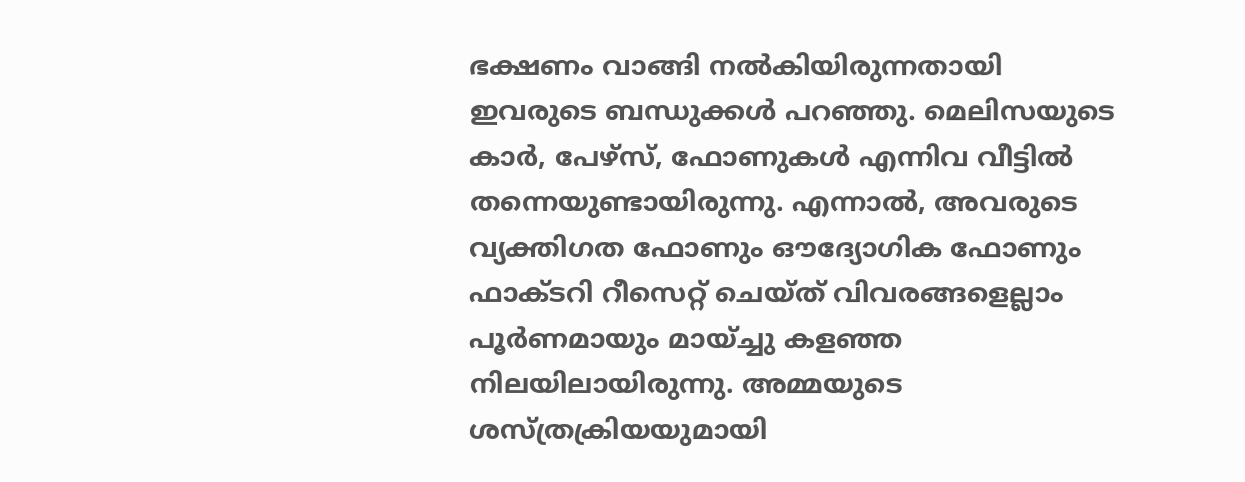ഭക്ഷണം വാങ്ങി നൽകിയിരുന്നതായി ഇവരുടെ ബന്ധുക്കൾ പറഞ്ഞു. മെലിസയുടെ കാർ, പേഴ്‌സ്, ഫോണുകൾ എന്നിവ വീട്ടിൽ തന്നെയുണ്ടായിരുന്നു. എന്നാൽ, അവരുടെ വ്യക്തിഗത ഫോണും ഔദ്യോഗിക ഫോണും ഫാക്ടറി റീസെറ്റ് ചെയ്ത് വിവരങ്ങളെല്ലാം പൂർണമായും മായ്ച്ചു കളഞ്ഞ നിലയിലായിരുന്നു. അമ്മയുടെ ശസ്ത്രക്രിയയുമായി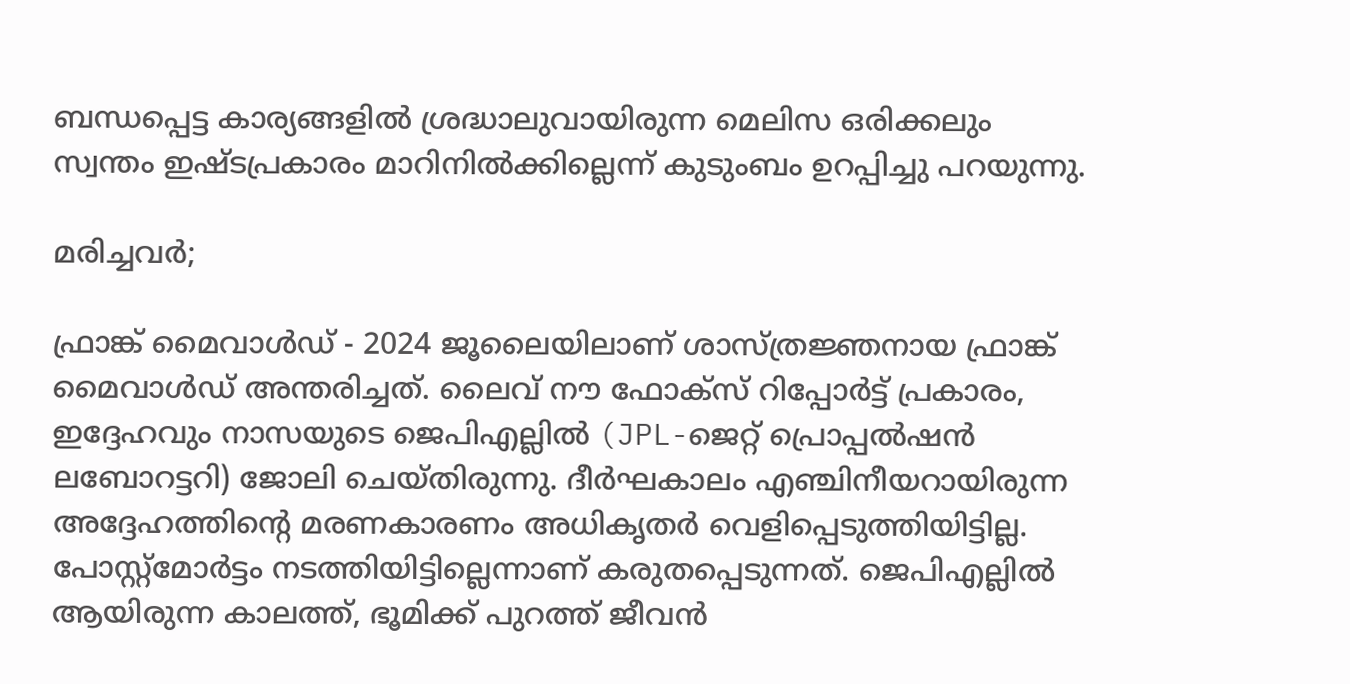ബന്ധപ്പെട്ട കാര്യങ്ങളിൽ ശ്രദ്ധാലുവായിരുന്ന മെലിസ ഒരിക്കലും സ്വന്തം ഇഷ്ടപ്രകാരം മാറിനിൽക്കില്ലെന്ന് കുടുംബം ഉറപ്പിച്ചു പറയുന്നു.

മരിച്ചവർ;

ഫ്രാങ്ക് മൈവാൾഡ് - 2024 ജൂലൈയിലാണ് ശാസ്ത്രജ്ഞനായ ഫ്രാങ്ക് മൈവാൾഡ് അന്തരിച്ചത്. ലൈവ് നൗ ഫോക്‌സ് റിപ്പോർട്ട് പ്രകാരം, ഇദ്ദേഹവും നാസയുടെ ജെപിഎല്ലിൽ (JPL-ജെറ്റ് പ്രൊപ്പൽഷൻ ലബോറട്ടറി) ജോലി ചെയ്തിരുന്നു. ദീർഘകാലം എഞ്ചിനീയറായിരുന്ന അദ്ദേഹത്തിന്റെ മരണകാരണം അധികൃതർ വെളിപ്പെടുത്തിയിട്ടില്ല. പോസ്റ്റ്മോർട്ടം നടത്തിയിട്ടില്ലെന്നാണ് കരുതപ്പെടുന്നത്. ജെപിഎല്ലിൽ ആയിരുന്ന കാലത്ത്, ഭൂമിക്ക് പുറത്ത് ജീവൻ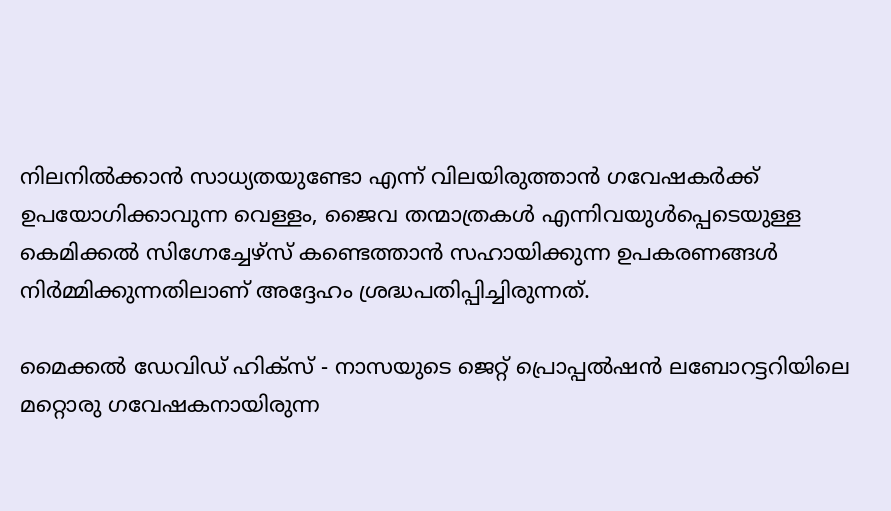നിലനിൽക്കാൻ സാധ്യതയുണ്ടോ എന്ന് വിലയിരുത്താൻ ഗവേഷകർക്ക് ഉപയോഗിക്കാവുന്ന വെള്ളം, ജൈവ തന്മാത്രകൾ എന്നിവയുൾപ്പെടെയുള്ള കെമിക്കൽ സിഗ്നേച്ചേഴ്‌സ് കണ്ടെത്താൻ സഹായിക്കുന്ന ഉപകരണങ്ങൾ നിർമ്മിക്കുന്നതിലാണ് അദ്ദേഹം ശ്രദ്ധപതിപ്പിച്ചിരുന്നത്.

മൈക്കൽ ഡേവിഡ് ഹിക്‌സ് - നാസയുടെ ജെറ്റ് പ്രൊപ്പൽഷൻ ലബോറട്ടറിയിലെ മറ്റൊരു ഗവേഷകനായിരുന്ന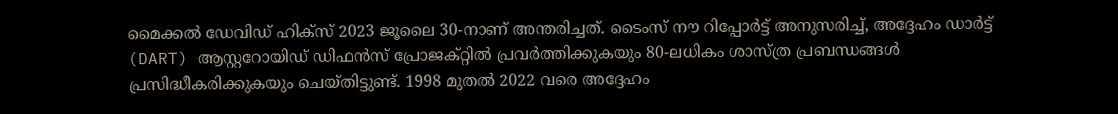മൈക്കൽ ഡേവിഡ് ഹിക്‌സ് 2023 ജൂലൈ 30-നാണ് അന്തരിച്ചത്. ടൈംസ് നൗ റിപ്പോർട്ട് അനുസരിച്ച്, അദ്ദേഹം ഡാർട്ട് (DART) ആസ്റ്ററോയിഡ് ഡിഫൻസ് പ്രോജക്റ്റിൽ പ്രവർത്തിക്കുകയും 80-ലധികം ശാസ്ത്ര പ്രബന്ധങ്ങൾ പ്രസിദ്ധീകരിക്കുകയും ചെയ്തിട്ടുണ്ട്. 1998 മുതൽ 2022 വരെ അദ്ദേഹം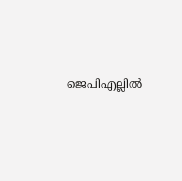ജെപിഎല്ലിൽ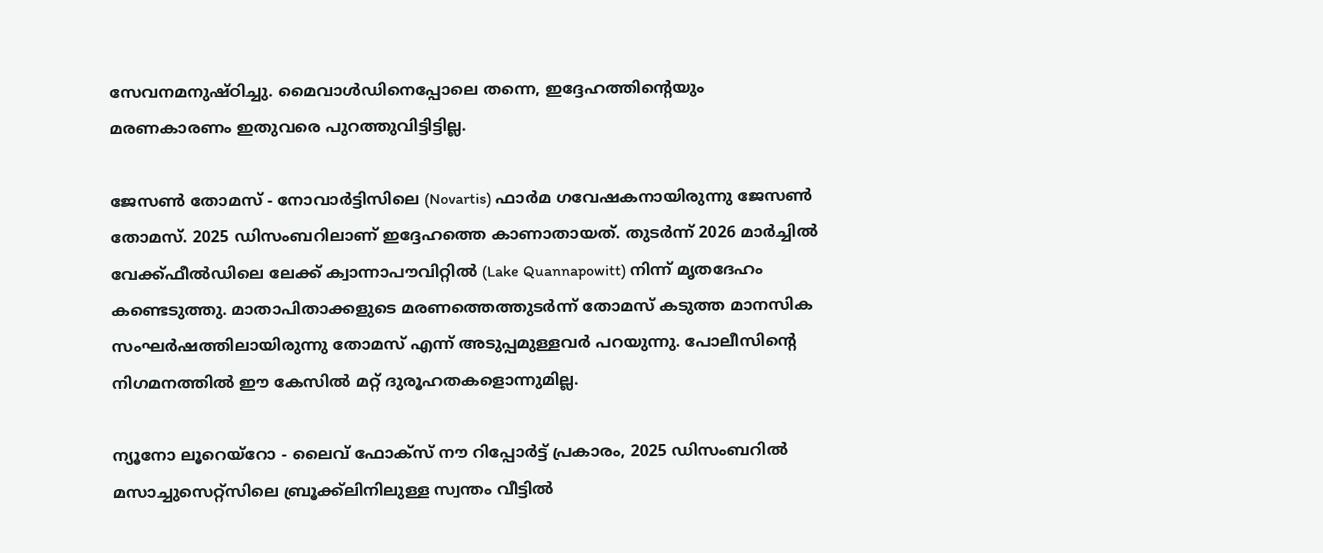സേവനമനുഷ്ഠിച്ചു. മൈവാൾഡിനെപ്പോലെ തന്നെ, ഇദ്ദേഹത്തിന്റെയും മരണകാരണം ഇതുവരെ പുറത്തുവിട്ടിട്ടില്ല.

ജേസൺ തോമസ് - നോവാർട്ടിസിലെ (Novartis) ഫാർമ ഗവേഷകനായിരുന്നു ജേസൺ തോമസ്. 2025 ഡിസംബറിലാണ് ഇദ്ദേഹത്തെ കാണാതായത്. തുടർന്ന് 2026 മാർച്ചിൽ വേക്ക്ഫീൽഡിലെ ലേക്ക് ക്വാന്നാപൗവിറ്റിൽ (Lake Quannapowitt) നിന്ന് മൃതദേഹം കണ്ടെടുത്തു. മാതാപിതാക്കളുടെ മരണത്തെത്തുടർന്ന് തോമസ് കടുത്ത മാനസിക സംഘർഷത്തിലായിരുന്നു തോമസ് എന്ന് അടുപ്പമുള്ളവർ പറയുന്നു. പോലീസിന്റെ നിഗമനത്തിൽ ഈ കേസിൽ മറ്റ് ദുരൂഹതകളൊന്നുമില്ല.

ന്യൂനോ ലൂറെയ്റോ - ലൈവ് ഫോക്‌സ് നൗ റിപ്പോർട്ട് പ്രകാരം, 2025 ഡിസംബറിൽ മസാച്ചുസെറ്റ്സിലെ ബ്രൂക്ക്‌ലിനിലുള്ള സ്വന്തം വീട്ടിൽ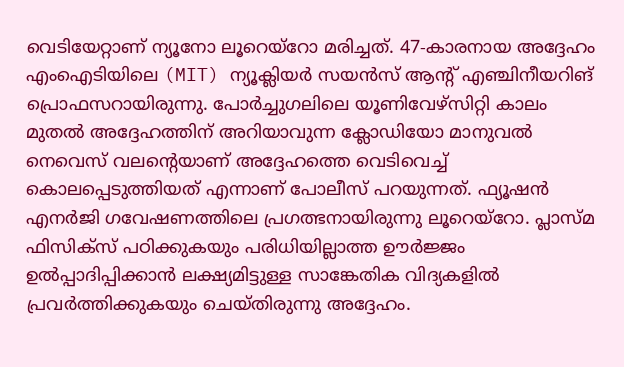വെടിയേറ്റാണ് ന്യൂനോ ലൂറെയ്റോ മരിച്ചത്. 47-കാരനായ അദ്ദേഹം എംഐടിയിലെ (MIT) ന്യൂക്ലിയർ സയൻസ് ആന്റ് എഞ്ചിനീയറിങ് പ്രൊഫസറായിരുന്നു. പോർച്ചുഗലിലെ യൂണിവേഴ്സിറ്റി കാലം മുതൽ അദ്ദേഹത്തിന് അറിയാവുന്ന ക്ലോഡിയോ മാനുവൽ നെവെസ് വലന്റെയാണ് അദ്ദേഹത്തെ വെടിവെച്ച് കൊലപ്പെടുത്തിയത് എന്നാണ് പോലീസ് പറയുന്നത്. ഫ്യൂഷൻ എനർജി ഗവേഷണത്തിലെ പ്രഗത്ഭനായിരുന്നു ലൂറെയ്റോ. പ്ലാസ്മ ഫിസിക്‌സ് പഠിക്കുകയും പരിധിയില്ലാത്ത ഊർജ്ജം ഉൽപ്പാദിപ്പിക്കാൻ ലക്ഷ്യമിട്ടുള്ള സാങ്കേതിക വിദ്യകളിൽ പ്രവർത്തിക്കുകയും ചെയ്തിരുന്നു അദ്ദേഹം.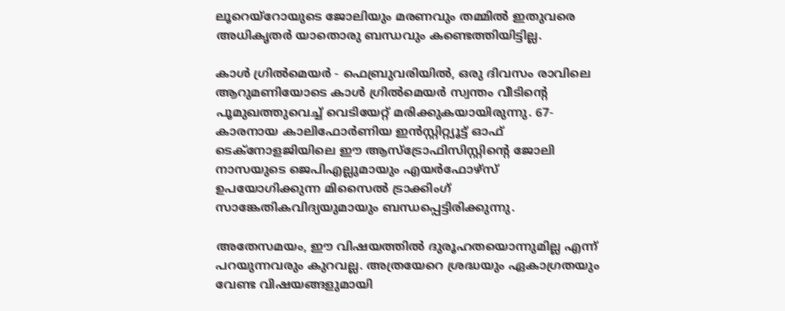ലൂറെയ്റോയുടെ ജോലിയും മരണവും തമ്മിൽ ഇതുവരെ അധികൃതർ യാതൊരു ബന്ധവും കണ്ടെത്തിയിട്ടില്ല.

കാൾ ഗ്രിൽമെയർ - ഫെബ്രുവരിയിൽ, ഒരു ദിവസം രാവിലെ ആറുമണിയോടെ കാൾ ഗ്രിൽമെയർ സ്വന്തം വീടിന്റെ പൂമുഖത്തുവെച്ച് വെടിയേറ്റ് മരിക്കുകയായിരുന്നു. 67-കാരനായ കാലിഫോർണിയ ഇൻസ്റ്റിറ്റ്യൂട്ട് ഓഫ് ടെക്‌നോളജിയിലെ ഈ ആസ്‌ട്രോഫിസിസ്റ്റിന്റെ ജോലി നാസയുടെ ജെപിഎല്ലുമായും എയർഫോഴ്‌സ് ഉപയോഗിക്കുന്ന മിസൈൽ ട്രാക്കിംഗ് സാങ്കേതികവിദ്യയുമായും ബന്ധപ്പെട്ടിരിക്കുന്നു.

അതേസമയം, ഈ വിഷയത്തിൽ ദുരൂഹതയൊന്നുമില്ല എന്ന് പറയുന്നവരും കുറവല്ല. അത്രയേറെ ശ്രദ്ധയും ഏകാഗ്രതയും വേണ്ട വിഷയങ്ങളുമായി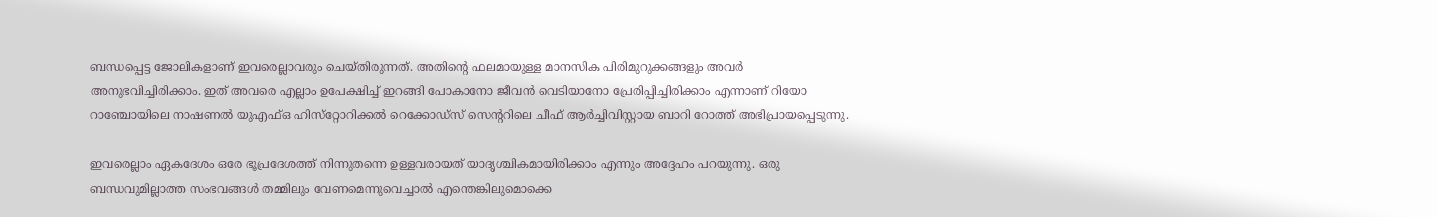ബന്ധപ്പെട്ട ജോലികളാണ് ഇവരെല്ലാവരും ചെയ്തിരുന്നത്. അതിന്റെ ഫലമായുള്ള മാനസിക പിരിമുറുക്കങ്ങളും അവർ അനുഭവിച്ചിരിക്കാം. ഇത് അവരെ എല്ലാം ഉപേക്ഷിച്ച് ഇറങ്ങി പോകാനോ ജീവൻ വെടിയാനോ പ്രേരിപ്പിച്ചിരിക്കാം എന്നാണ് റിയോ റാഞ്ചോയിലെ നാഷണൽ യുഎഫ്ഒ ഹിസ്‌റ്റോറിക്കൽ റെക്കോഡ്‌സ് സെന്ററിലെ ചീഫ് ആർച്ചിവിസ്റ്റായ ബാറി റോത്ത് അഭിപ്രായപ്പെടുന്നു.

ഇവരെല്ലാം ഏകദേശം ഒരേ ഭൂപ്രദേശത്ത് നിന്നുതന്നെ ഉള്ളവരായത് യാദൃശ്ചികമായിരിക്കാം എന്നും അദ്ദേഹം പറയുന്നു. ഒരു ബന്ധവുമില്ലാത്ത സംഭവങ്ങൾ തമ്മിലും വേണമെന്നുവെച്ചാൽ എന്തെങ്കിലുമൊക്കെ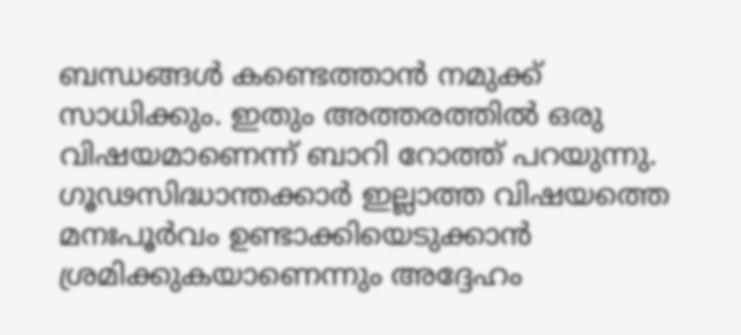ബന്ധങ്ങൾ കണ്ടെത്താൻ നമുക്ക് സാധിക്കും. ഇതും അത്തരത്തിൽ ഒരു വിഷയമാണെന്ന്‌ ബാറി റോത്ത് പറയുന്നു. ഗൂഢസിദ്ധാന്തക്കാർ ഇല്ലാത്ത വിഷയത്തെ മനഃപൂർവം ഉണ്ടാക്കിയെടുക്കാൻ ശ്രമിക്കുകയാണെന്നും അദ്ദേഹം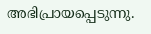അഭിപ്രായപ്പെടുന്നു.